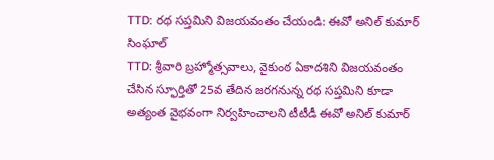TTD: రథ సప్తమిని విజయవంతం చేయండి: ఈవో అనిల్ కుమార్ సింఘాల్
TTD: శ్రీవారి బ్రహ్మోత్సవాలు, వైకుంఠ ఏకాదశిని విజయవంతం చేసిన స్ఫూర్తితో 25వ తేదిన జరగనున్న రథ సప్తమిని కూడా అత్యంత వైభవంగా నిర్వహించాలని టీటీడీ ఈవో అనిల్ కుమార్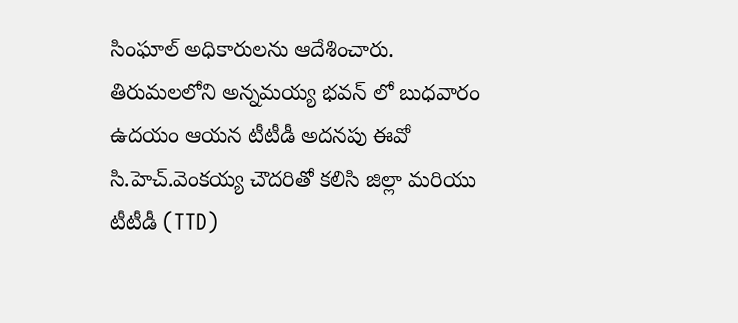సింఘాల్ అధికారులను ఆదేశించారు. తిరుమలలోని అన్నమయ్య భవన్ లో బుధవారం ఉదయం ఆయన టీటీడీ అదనపు ఈవో సి.హెచ్.వెంకయ్య చౌదరితో కలిసి జిల్లా మరియు టీటీడీ (TTD)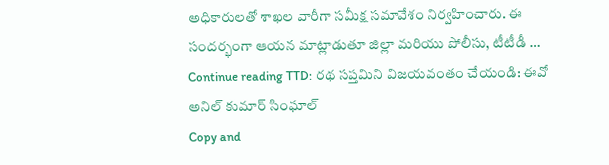అధికారులతో శాఖల వారీగా సమీక్ష సమావేశం నిర్వహించారు. ఈ సందర్భంగా ఆయన మాట్లాడుతూ జిల్లా మరియు పోలీసు, టీటీడీ … Continue reading TTD: రథ సప్తమిని విజయవంతం చేయండి: ఈవో అనిల్ కుమార్ సింఘాల్
Copy and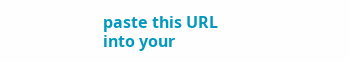paste this URL into your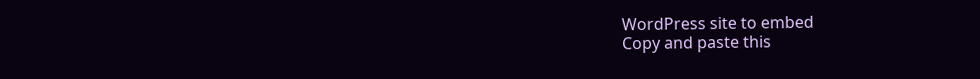WordPress site to embed
Copy and paste this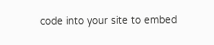code into your site to embed